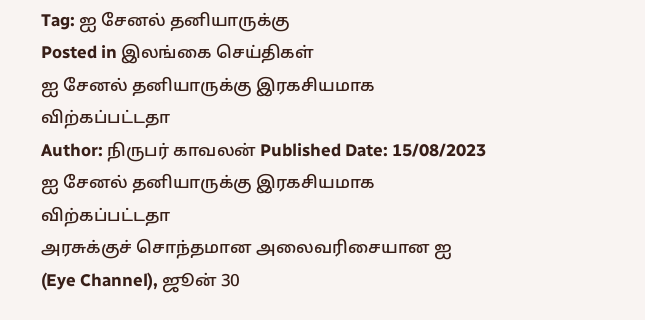Tag: ஐ சேனல் தனியாருக்கு
Posted in இலங்கை செய்திகள்
ஐ சேனல் தனியாருக்கு இரகசியமாக விற்கப்பட்டதா
Author: நிருபர் காவலன் Published Date: 15/08/2023
ஐ சேனல் தனியாருக்கு இரகசியமாக விற்கப்பட்டதா
அரசுக்குச் சொந்தமான அலைவரிசையான ஐ (Eye Channel), ஜூன் 30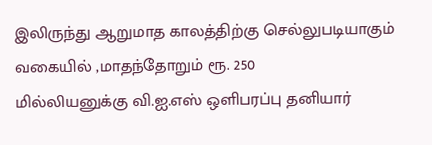இலிருந்து ஆறுமாத காலத்திற்கு செல்லுபடியாகும் வகையில் ,மாதந்தோறும் ரூ. 250
மில்லியனுக்கு வி.ஐ.எஸ் ஒளிபரப்பு தனியார்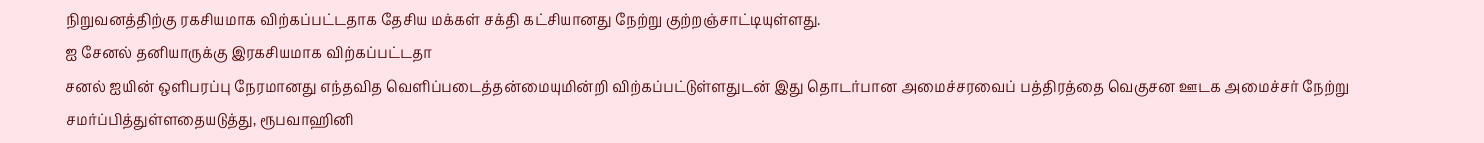நிறுவனத்திற்கு ரகசியமாக விற்கப்பட்டதாக தேசிய மக்கள் சக்தி கட்சியானது நேற்று குற்றஞ்சாட்டியுள்ளது.
ஐ சேனல் தனியாருக்கு இரகசியமாக விற்கப்பட்டதா
சனல் ஐயின் ஒளிபரப்பு நேரமானது எந்தவித வெளிப்படைத்தன்மையுமின்றி விற்கப்பட்டுள்ளதுடன் இது தொடர்பான அமைச்சரவைப் பத்திரத்தை வெகுசன ஊடக அமைச்சர் நேற்று சமர்ப்பித்துள்ளதையடுத்து, ரூபவாஹினி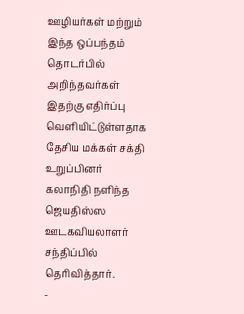ஊழியர்கள் மற்றும் இந்த ஒப்பந்தம் தொடர்பில் அறிந்தவர்கள் இதற்கு எதிர்ப்பு வெளியிட்டுள்ளதாக தேசிய மக்கள் சக்தி உறுப்பினர் கலாநிதி நளிந்த ஜெயதிஸ்ஸ ஊடகவியலாளர் சந்திப்பில் தெரிவித்தார்.
-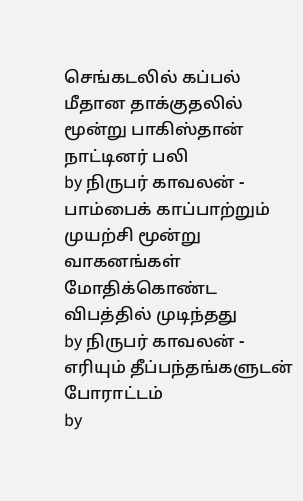செங்கடலில் கப்பல் மீதான தாக்குதலில் மூன்று பாகிஸ்தான் நாட்டினர் பலி
by நிருபர் காவலன் - பாம்பைக் காப்பாற்றும் முயற்சி மூன்று வாகனங்கள் மோதிக்கொண்ட விபத்தில் முடிந்தது
by நிருபர் காவலன் - எரியும் தீப்பந்தங்களுடன் போராட்டம்
by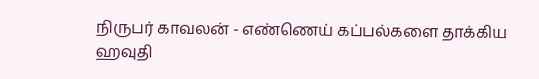நிருபர் காவலன் - எண்ணெய் கப்பல்களை தாக்கிய ஹவுதி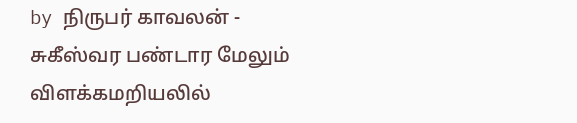by நிருபர் காவலன் - சுகீஸ்வர பண்டார மேலும் விளக்கமறியலில்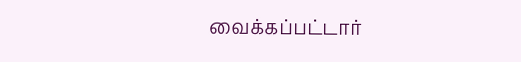வைக்கப்பட்டார்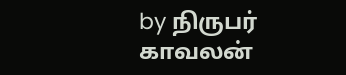by நிருபர் காவலன்